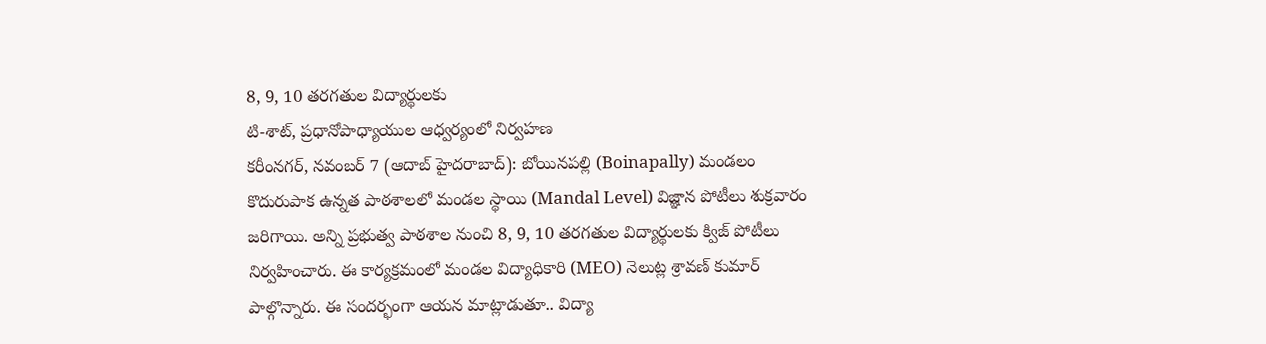8, 9, 10 తరగతుల విద్యార్థులకు
టి-శాట్, ప్రధానోపాధ్యాయుల ఆధ్వర్యంలో నిర్వహణ
కరీంనగర్, నవంబర్ 7 (ఆదాబ్ హైదరాబాద్): బోయినపల్లి (Boinapally) మండలం కొదురుపాక ఉన్నత పాఠశాలలో మండల స్థాయి (Mandal Level) విజ్ఞాన పోటీలు శుక్రవారం జరిగాయి. అన్ని ప్రభుత్వ పాఠశాల నుంచి 8, 9, 10 తరగతుల విద్యార్థులకు క్విజ్ పోటీలు నిర్వహించారు. ఈ కార్యక్రమంలో మండల విద్యాధికారి (MEO) నెలుట్ల శ్రావణ్ కుమార్ పాల్గొన్నారు. ఈ సందర్భంగా ఆయన మాట్లాడుతూ.. విద్యా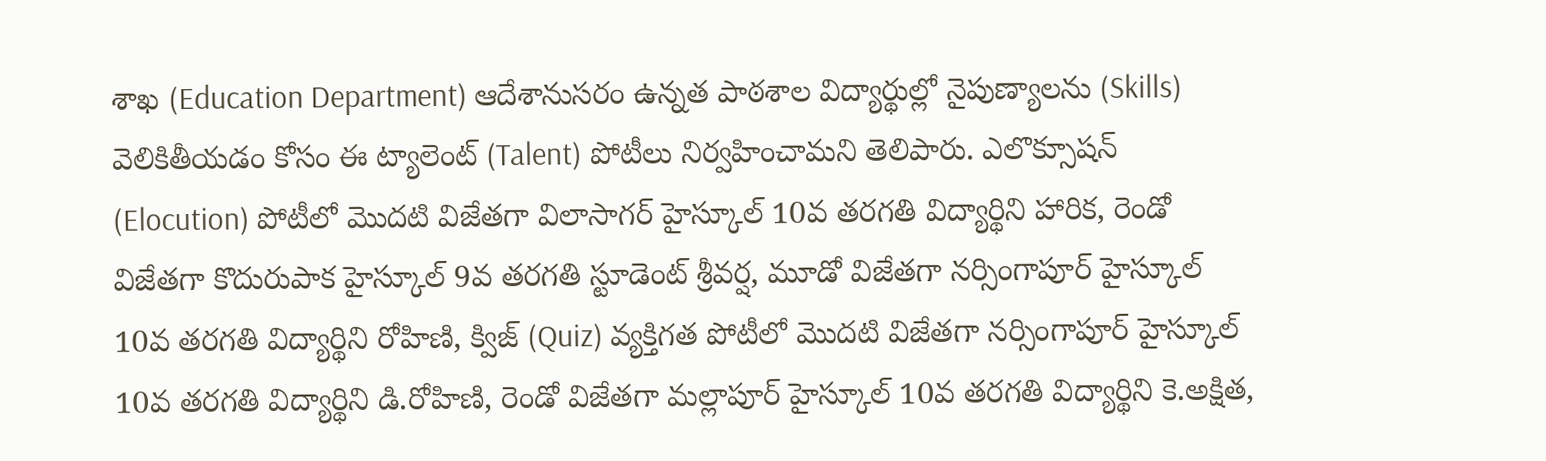శాఖ (Education Department) ఆదేశానుసరం ఉన్నత పాఠశాల విద్యార్థుల్లో నైపుణ్యాలను (Skills) వెలికితీయడం కోసం ఈ ట్యాలెంట్ (Talent) పోటీలు నిర్వహించామని తెలిపారు. ఎలొక్సూషన్ (Elocution) పోటీలో మొదటి విజేతగా విలాసాగర్ హైస్కూల్ 10వ తరగతి విద్యార్థిని హారిక, రెండో విజేతగా కొదురుపాక హైస్కూల్ 9వ తరగతి స్టూడెంట్ శ్రీవర్ష, మూడో విజేతగా నర్సింగాపూర్ హైస్కూల్ 10వ తరగతి విద్యార్థిని రోహిణి, క్విజ్ (Quiz) వ్యక్తిగత పోటీలో మొదటి విజేతగా నర్సింగాపూర్ హైస్కూల్ 10వ తరగతి విద్యార్థిని డి.రోహిణి, రెండో విజేతగా మల్లాపూర్ హైస్కూల్ 10వ తరగతి విద్యార్థిని కె.అక్షిత,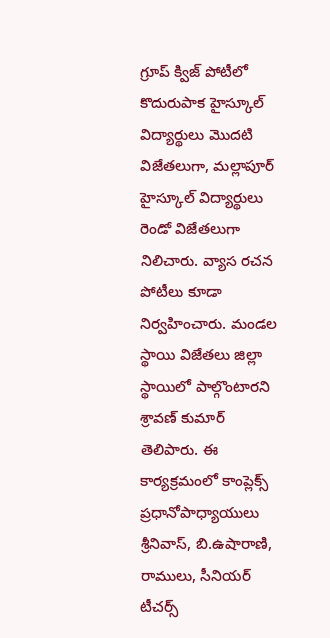గ్రూప్ క్విజ్ పోటీలో కొదురుపాక హైస్కూల్ విద్యార్థులు మొదటి విజేతలుగా, మల్లాపూర్ హైస్కూల్ విద్యార్థులు రెండో విజేతలుగా నిలిచారు. వ్యాస రచన పోటీలు కూడా నిర్వహించారు. మండల స్థాయి విజేతలు జిల్లా స్థాయిలో పాల్గొంటారని శ్రావణ్ కుమార్ తెలిపారు. ఈ కార్యక్రమంలో కాంప్లెక్స్ ప్రధానోపాధ్యాయులు శ్రీనివాస్, బి.ఉషారాణి, రాములు, సీనియర్ టీచర్స్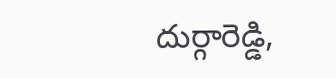దుర్గారెడ్డి,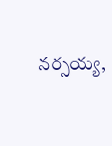నర్సయ్య,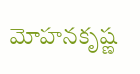మోహనకృష్ణ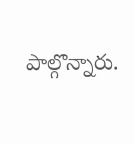పాల్గొన్నారు.